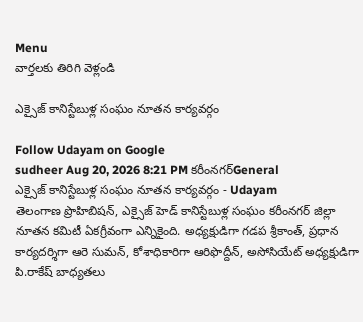Menu
వార్తలకు తిరిగి వెళ్లండి

ఎక్సైజ్ కానిస్టేబుళ్ల సంఘం నూతన కార్యవర్గం

Follow Udayam on Google
sudheer Aug 20, 2026 8:21 PM కరీంనగర్General
ఎక్సైజ్ కానిస్టేబుళ్ల సంఘం నూతన కార్యవర్గం - Udayam
తెలంగాణ ప్రొహిబిషన్, ఎక్సైజ్ హెడ్ కానిస్టేబుళ్ల సంఘం కరీంనగర్ జిల్లా నూతన కమిటీ ఏకగ్రీవంగా ఎన్నికైంది. అధ్యక్షుడిగా గడప శ్రీకాంత్, ప్రధాన కార్యదర్శిగా ఆరె సుమన్, కోశాధికారిగా ఆరిఫొద్దీన్, అసోసియేట్ అధ్యక్షుడిగా పి.రాకేష్ బాధ్యతలు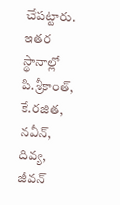చేపట్టారు. ఇతర స్థానాల్లో పి.శ్రీకాంత్, కే.రజిత, నవీన్, దివ్య, జీవన్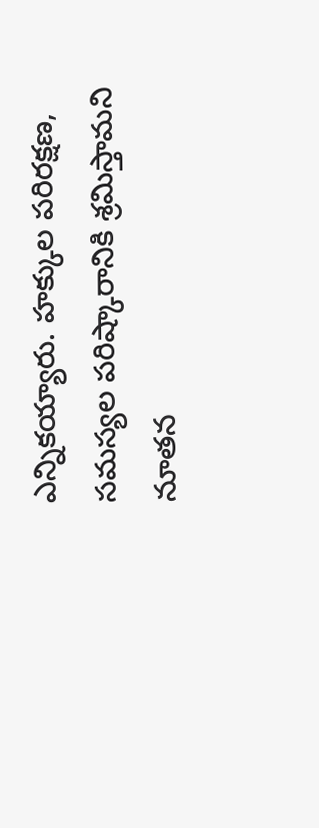ఎన్నికయ్యారు. హక్కుల పరిరక్షణ, సమస్యల పరిష్కారానికి శ్రమిస్తామని నూతన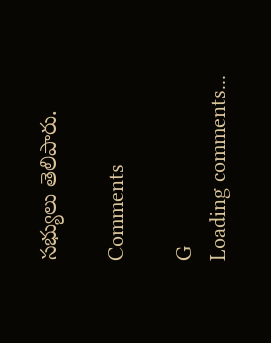సభ్యులు తెలిపారు.

Comments

G
Loading comments...